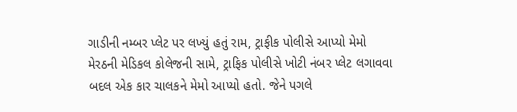ગાડીની નમ્બર પ્લેટ પર લખ્યું હતું રામ, ટ્રાફીક પોલીસે આપ્યો મેમો
મેરઠની મેડિકલ કોલેજની સામે, ટ્રાફિક પોલીસે ખોટી નંબર પ્લેટ લગાવવા બદલ એક કાર ચાલકને મેમો આપ્યો હતો. જેને પગલે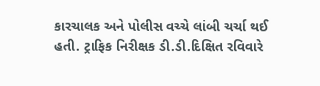કારચાલક અને પોલીસ વચ્ચે લાંબી ચર્ચા થઈ હતી. ટ્રાફિક નિરીક્ષક ડી.ડી.દિક્ષિત રવિવારે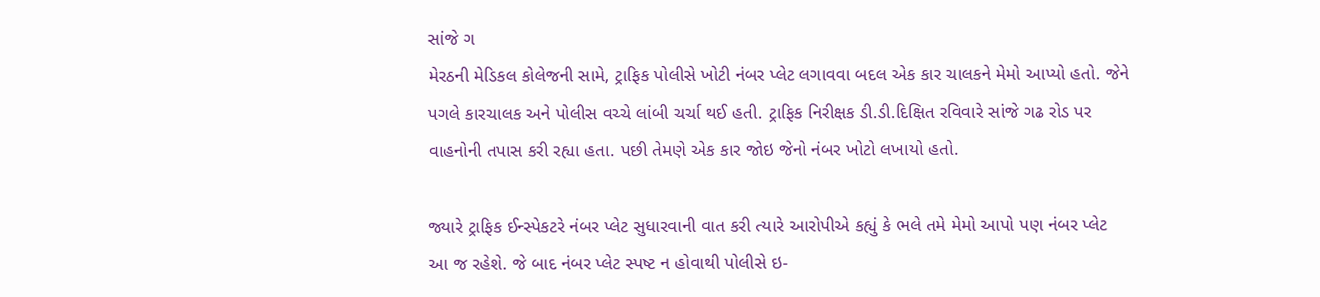સાંજે ગ
મેરઠની મેડિકલ કોલેજની સામે, ટ્રાફિક પોલીસે ખોટી નંબર પ્લેટ લગાવવા બદલ એક કાર ચાલકને મેમો આપ્યો હતો. જેને પગલે કારચાલક અને પોલીસ વચ્ચે લાંબી ચર્ચા થઈ હતી. ટ્રાફિક નિરીક્ષક ડી.ડી.દિક્ષિત રવિવારે સાંજે ગઢ રોડ પર વાહનોની તપાસ કરી રહ્યા હતા. પછી તેમણે એક કાર જોઇ જેનો નંબર ખોટો લખાયો હતો.

જ્યારે ટ્રાફિક ઈન્સ્પેકટરે નંબર પ્લેટ સુધારવાની વાત કરી ત્યારે આરોપીએ કહ્યું કે ભલે તમે મેમો આપો પણ નંબર પ્લેટ આ જ રહેશે. જે બાદ નંબર પ્લેટ સ્પષ્ટ ન હોવાથી પોલીસે ઇ-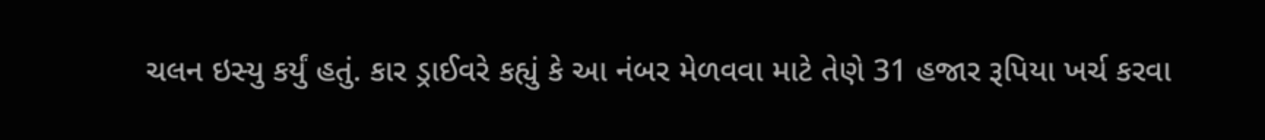ચલન ઇસ્યુ કર્યું હતું. કાર ડ્રાઈવરે કહ્યું કે આ નંબર મેળવવા માટે તેણે 31 હજાર રૂપિયા ખર્ચ કરવા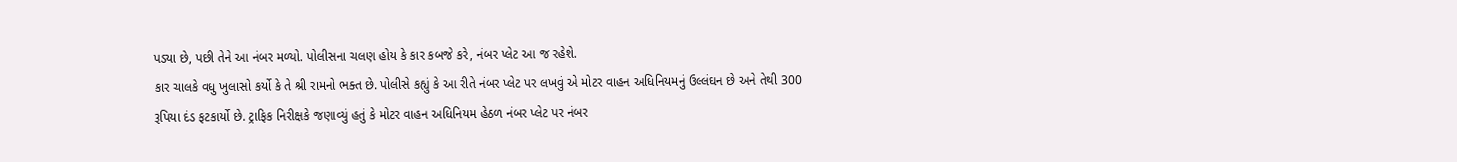પડ્યા છે, પછી તેને આ નંબર મળ્યો. પોલીસના ચલણ હોય કે કાર કબજે કરે, નંબર પ્લેટ આ જ રહેશે.
કાર ચાલકે વધુ ખુલાસો કર્યો કે તે શ્રી રામનો ભક્ત છે. પોલીસે કહ્યું કે આ રીતે નંબર પ્લેટ પર લખવું એ મોટર વાહન અધિનિયમનું ઉલ્લંઘન છે અને તેથી 300 રૂપિયા દંડ ફટકાર્યો છે. ટ્રાફિક નિરીક્ષકે જણાવ્યું હતું કે મોટર વાહન અધિનિયમ હેઠળ નંબર પ્લેટ પર નંબર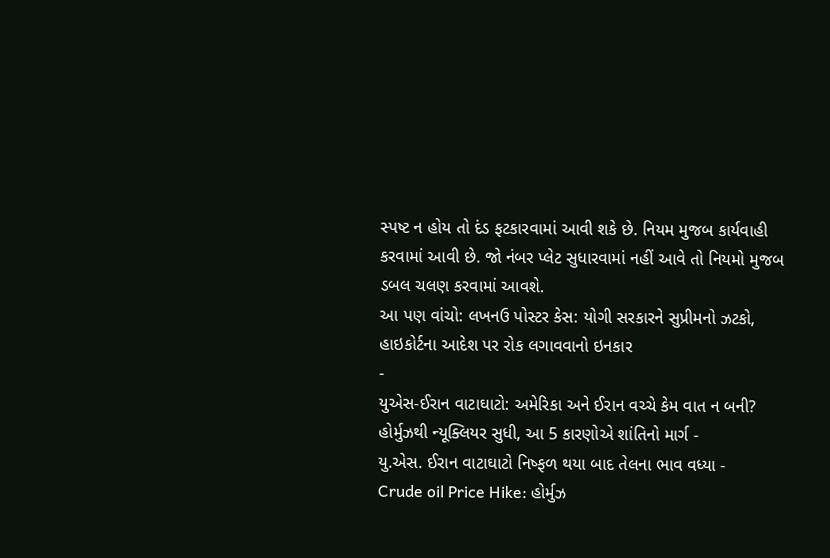સ્પષ્ટ ન હોય તો દંડ ફટકારવામાં આવી શકે છે. નિયમ મુજબ કાર્યવાહી કરવામાં આવી છે. જો નંબર પ્લેટ સુધારવામાં નહીં આવે તો નિયમો મુજબ ડબલ ચલણ કરવામાં આવશે.
આ પણ વાંચો: લખનઉ પોસ્ટર કેસ: યોગી સરકારને સુપ્રીમનો ઝટકો, હાઇકોર્ટના આદેશ પર રોક લગાવવાનો ઇનકાર
-
યુએસ-ઈરાન વાટાઘાટો: અમેરિકા અને ઈરાન વચ્ચે કેમ વાત ન બની? હોર્મુઝથી ન્યૂક્લિયર સુધી, આ 5 કારણોએ શાંતિનો માર્ગ -
યુ.એસ. ઈરાન વાટાઘાટો નિષ્ફળ થયા બાદ તેલના ભાવ વધ્યા -
Crude oil Price Hike: હોર્મુઝ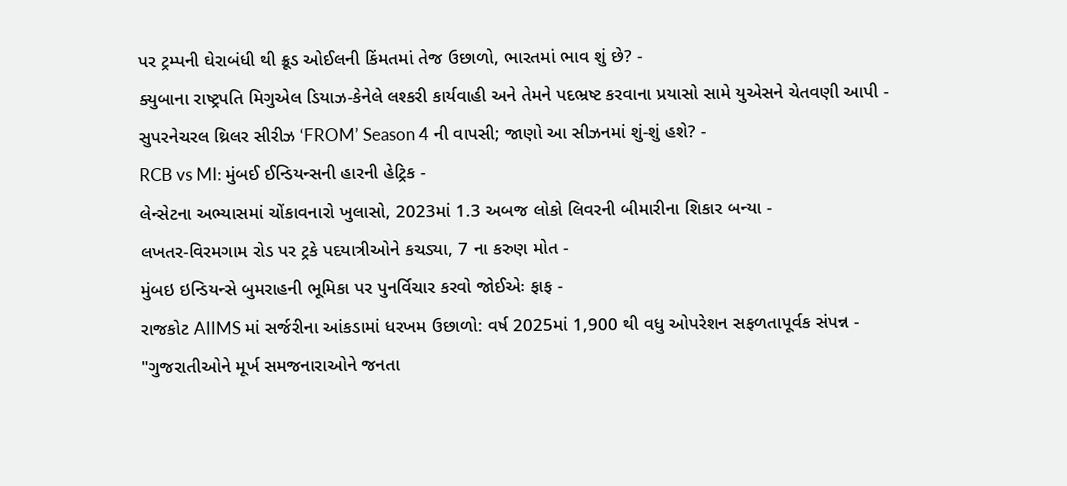પર ટ્રમ્પની ઘેરાબંધી થી ક્રૂડ ઓઈલની કિંમતમાં તેજ ઉછાળો, ભારતમાં ભાવ શું છે? -
ક્યુબાના રાષ્ટ્રપતિ મિગુએલ ડિયાઝ-કેનેલે લશ્કરી કાર્યવાહી અને તેમને પદભ્રષ્ટ કરવાના પ્રયાસો સામે યુએસને ચેતવણી આપી -
સુપરનેચરલ થ્રિલર સીરીઝ ‘FROM’ Season 4 ની વાપસી; જાણો આ સીઝનમાં શું-શું હશે? -
RCB vs MI: મુંબઈ ઈન્ડિયન્સની હારની હેટ્રિક -
લેન્સેટના અભ્યાસમાં ચોંકાવનારો ખુલાસો, 2023માં 1.3 અબજ લોકો લિવરની બીમારીના શિકાર બન્યા -
લખતર-વિરમગામ રોડ પર ટ્રકે પદયાત્રીઓને કચડ્યા, 7 ના કરુણ મોત -
મુંબઇ ઇન્ડિયન્સે બુમરાહની ભૂમિકા પર પુનર્વિચાર કરવો જોઈએઃ ફાફ -
રાજકોટ AIIMS માં સર્જરીના આંકડામાં ધરખમ ઉછાળો: વર્ષ 2025માં 1,900 થી વધુ ઓપરેશન સફળતાપૂર્વક સંપન્ન -
"ગુજરાતીઓને મૂર્ખ સમજનારાઓને જનતા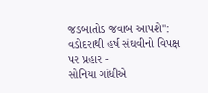જડબાતોડ જવાબ આપશે": વડોદરાથી હર્ષ સંઘવીનો વિપક્ષ પર પ્રહાર -
સોનિયા ગાંધીએ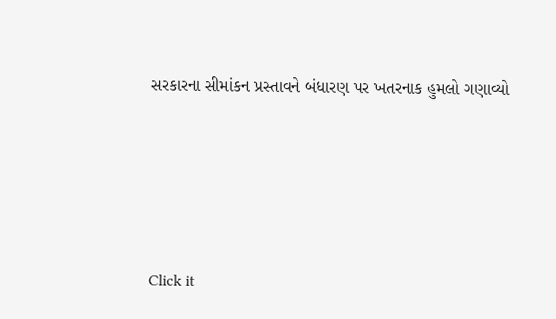સરકારના સીમાંકન પ્રસ્તાવને બંધારણ પર ખતરનાક હુમલો ગણાવ્યો





Click it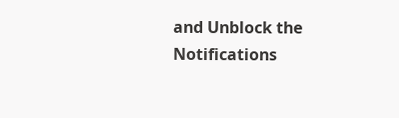and Unblock the Notifications